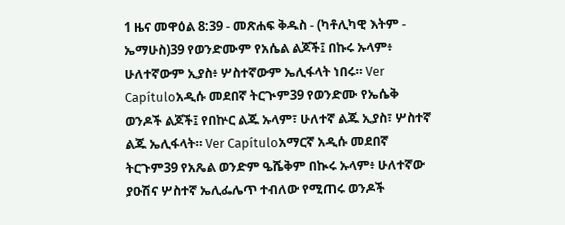1 ዜና መዋዕል 8:39 - መጽሐፍ ቅዱስ - (ካቶሊካዊ እትም - ኤማሁስ)39 የወንድሙም የአሴል ልጆች፤ በኩሩ ኡላም፥ ሁለተኛውም ኢያስ፥ ሦስተኛውም ኤሊፋላት ነበሩ። Ver Capítuloአዲሱ መደበኛ ትርጒም39 የወንድሙ የኤሴቅ ወንዶች ልጆች፤ የበኵር ልጁ ኡላም፣ ሁለተኛ ልጁ ኢያስ፣ ሦስተኛ ልጁ ኤሊፋላት። Ver Capítuloአማርኛ አዲሱ መደበኛ ትርጉም39 የአጼል ወንድም ዔሼቅም በኲሩ ኡላም፥ ሁለተኛው ያዑሽና ሦስተኛ ኤሊፌሌጥ ተብለው የሚጠሩ ወንዶች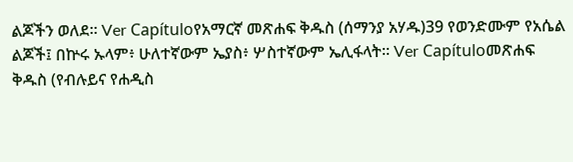ልጆችን ወለደ። Ver Capítuloየአማርኛ መጽሐፍ ቅዱስ (ሰማንያ አሃዱ)39 የወንድሙም የአሴል ልጆች፤ በኵሩ ኡላም፥ ሁለተኛውም ኤያስ፥ ሦስተኛውም ኤሊፋላት። Ver Capítuloመጽሐፍ ቅዱስ (የብሉይና የሐዲስ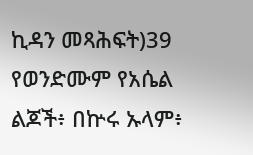ኪዳን መጻሕፍት)39 የወንድሙም የአሴል ልጆች፥ በኵሩ ኡላም፥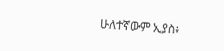ሁለተኛውም ኢያስ፥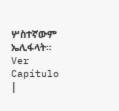ሦስተኛውም ኤሊፋላት። Ver Capítulo |